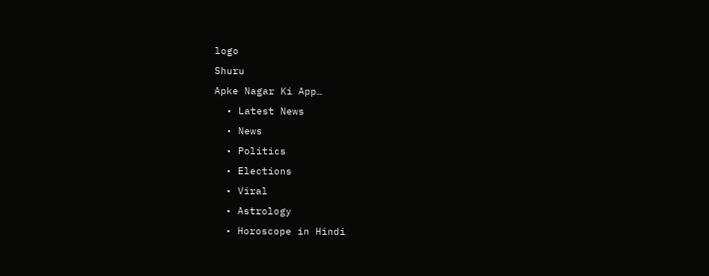logo
Shuru
Apke Nagar Ki App…
  • Latest News
  • News
  • Politics
  • Elections
  • Viral
  • Astrology
  • Horoscope in Hindi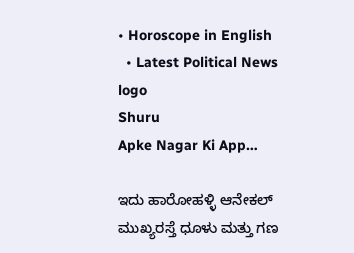• Horoscope in English
  • Latest Political News
logo
Shuru
Apke Nagar Ki App…

ಇದು ಹಾರೋಹಳ್ಳಿ ಆನೇಕಲ್ ಮುಖ್ಯರಸ್ತೆ ಧೂಳು ಮತ್ತು ಗಣ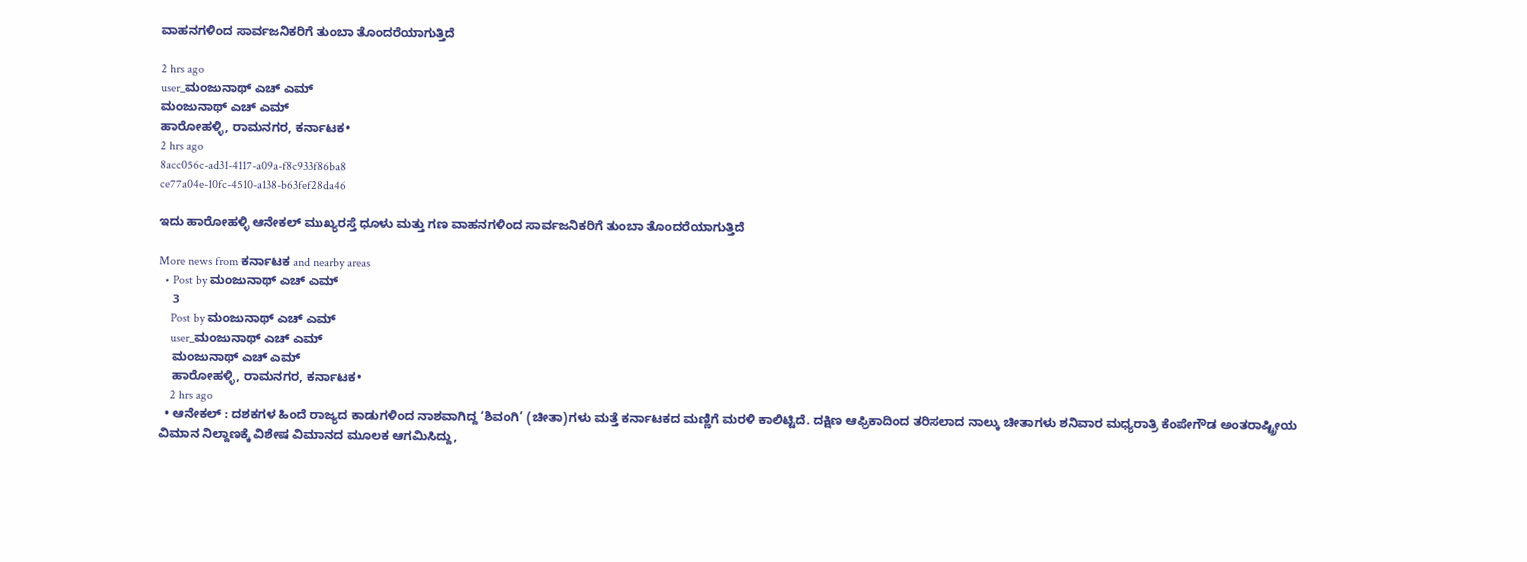ವಾಹನಗಳಿಂದ ಸಾರ್ವಜನಿಕರಿಗೆ ತುಂಬಾ ತೊಂದರೆಯಾಗುತ್ತಿದೆ

2 hrs ago
user_ಮಂಜುನಾಥ್ ಎಚ್ ಎಮ್
ಮಂಜುನಾಥ್ ಎಚ್ ಎಮ್
ಹಾರೋಹಳ್ಳಿ, ರಾಮನಗರ, ಕರ್ನಾಟಕ•
2 hrs ago
8acc056c-ad31-4117-a09a-f8c933f86ba8
ce77a04e-10fc-4510-a138-b63fef28da46

ಇದು ಹಾರೋಹಳ್ಳಿ ಆನೇಕಲ್ ಮುಖ್ಯರಸ್ತೆ ಧೂಳು ಮತ್ತು ಗಣ ವಾಹನಗಳಿಂದ ಸಾರ್ವಜನಿಕರಿಗೆ ತುಂಬಾ ತೊಂದರೆಯಾಗುತ್ತಿದೆ

More news from ಕರ್ನಾಟಕ and nearby areas
  • Post by ಮಂಜುನಾಥ್ ಎಚ್ ಎಮ್
    3
    Post by ಮಂಜುನಾಥ್ ಎಚ್ ಎಮ್
    user_ಮಂಜುನಾಥ್ ಎಚ್ ಎಮ್
    ಮಂಜುನಾಥ್ ಎಚ್ ಎಮ್
    ಹಾರೋಹಳ್ಳಿ, ರಾಮನಗರ, ಕರ್ನಾಟಕ•
    2 hrs ago
  • ಆನೇಕಲ್ : ದಶಕಗಳ ಹಿಂದೆ ರಾಜ್ಯದ ಕಾಡುಗಳಿಂದ ನಾಶವಾಗಿದ್ದ ‘ಶಿವಂಗಿ’ (ಚೀತಾ)ಗಳು ಮತ್ತೆ ಕರ್ನಾಟಕದ ಮಣ್ಣಿಗೆ ಮರಳಿ ಕಾಲಿಟ್ಟಿದೆ. ದಕ್ಷಿಣ ಆಫ್ರಿಕಾದಿಂದ ತರಿಸಲಾದ ನಾಲ್ಕು ಚೀತಾಗಳು ಶನಿವಾರ ಮಧ್ಯರಾತ್ರಿ ಕೆಂಪೇಗೌಡ ಅಂತರಾಷ್ಟ್ರೀಯ ವಿಮಾನ ನಿಲ್ದಾಣಕ್ಕೆ ವಿಶೇಷ ವಿಮಾನದ ಮೂಲಕ ಆಗಮಿಸಿದ್ದು,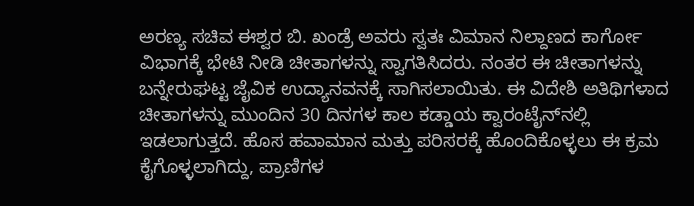ಅರಣ್ಯ ಸಚಿವ ಈಶ್ವರ ಬಿ. ಖಂಡ್ರೆ ಅವರು ಸ್ವತಃ ವಿಮಾನ ನಿಲ್ದಾಣದ ಕಾರ್ಗೋ ವಿಭಾಗಕ್ಕೆ ಭೇಟಿ ನೀಡಿ ಚೀತಾಗಳನ್ನು ಸ್ವಾಗತಿಸಿದರು. ನಂತರ ಈ ಚೀತಾಗಳನ್ನು ಬನ್ನೇರುಘಟ್ಟ ಜೈವಿಕ ಉದ್ಯಾನವನಕ್ಕೆ ಸಾಗಿಸಲಾಯಿತು. ಈ ವಿದೇಶಿ ಅತಿಥಿಗಳಾದ ಚೀತಾಗಳನ್ನು ಮುಂದಿನ 30 ದಿನಗಳ ಕಾಲ ಕಡ್ಡಾಯ ಕ್ವಾರಂಟೈನ್‌ನಲ್ಲಿ ಇಡಲಾಗುತ್ತದೆ. ಹೊಸ ಹವಾಮಾನ ಮತ್ತು ಪರಿಸರಕ್ಕೆ ಹೊಂದಿಕೊಳ್ಳಲು ಈ ಕ್ರಮ ಕೈಗೊಳ್ಳಲಾಗಿದ್ದು, ಪ್ರಾಣಿಗಳ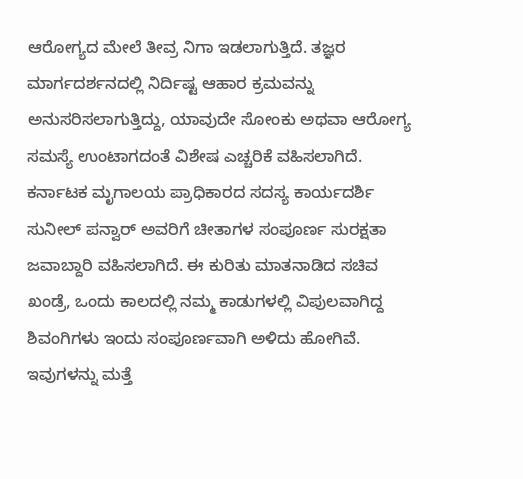ಆರೋಗ್ಯದ ಮೇಲೆ ತೀವ್ರ ನಿಗಾ ಇಡಲಾಗುತ್ತಿದೆ. ತಜ್ಞರ ಮಾರ್ಗದರ್ಶನದಲ್ಲಿ ನಿರ್ದಿಷ್ಟ ಆಹಾರ ಕ್ರಮವನ್ನು ಅನುಸರಿಸಲಾಗುತ್ತಿದ್ದು, ಯಾವುದೇ ಸೋಂಕು ಅಥವಾ ಆರೋಗ್ಯ ಸಮಸ್ಯೆ ಉಂಟಾಗದಂತೆ ವಿಶೇಷ ಎಚ್ಚರಿಕೆ ವಹಿಸಲಾಗಿದೆ. ಕರ್ನಾಟಕ ಮೃಗಾಲಯ ಪ್ರಾಧಿಕಾರದ ಸದಸ್ಯ ಕಾರ್ಯದರ್ಶಿ ಸುನೀಲ್ ಪನ್ವಾರ್ ಅವರಿಗೆ ಚೀತಾಗಳ ಸಂಪೂರ್ಣ ಸುರಕ್ಷತಾ ಜವಾಬ್ದಾರಿ ವಹಿಸಲಾಗಿದೆ. ಈ ಕುರಿತು ಮಾತನಾಡಿದ ಸಚಿವ ಖಂಡ್ರೆ, ಒಂದು ಕಾಲದಲ್ಲಿ ನಮ್ಮ ಕಾಡುಗಳಲ್ಲಿ ವಿಪುಲವಾಗಿದ್ದ ಶಿವಂಗಿಗಳು ಇಂದು ಸಂಪೂರ್ಣವಾಗಿ ಅಳಿದು ಹೋಗಿವೆ. ಇವುಗಳನ್ನು ಮತ್ತೆ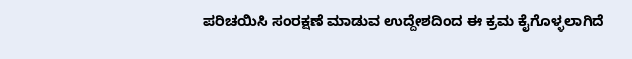ಪರಿಚಯಿಸಿ ಸಂರಕ್ಷಣೆ ಮಾಡುವ ಉದ್ದೇಶದಿಂದ ಈ ಕ್ರಮ ಕೈಗೊಳ್ಳಲಾಗಿದೆ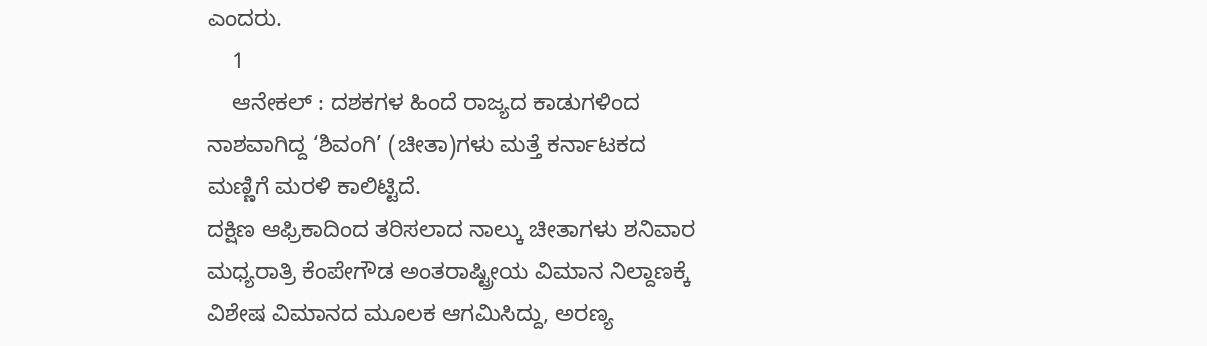ಎಂದರು.
    1
    ಆನೇಕಲ್ : ದಶಕಗಳ ಹಿಂದೆ ರಾಜ್ಯದ ಕಾಡುಗಳಿಂದ ನಾಶವಾಗಿದ್ದ ‘ಶಿವಂಗಿ’ (ಚೀತಾ)ಗಳು ಮತ್ತೆ ಕರ್ನಾಟಕದ ಮಣ್ಣಿಗೆ ಮರಳಿ ಕಾಲಿಟ್ಟಿದೆ.
ದಕ್ಷಿಣ ಆಫ್ರಿಕಾದಿಂದ ತರಿಸಲಾದ ನಾಲ್ಕು ಚೀತಾಗಳು ಶನಿವಾರ ಮಧ್ಯರಾತ್ರಿ ಕೆಂಪೇಗೌಡ ಅಂತರಾಷ್ಟ್ರೀಯ ವಿಮಾನ ನಿಲ್ದಾಣಕ್ಕೆ ವಿಶೇಷ ವಿಮಾನದ ಮೂಲಕ ಆಗಮಿಸಿದ್ದು, ಅರಣ್ಯ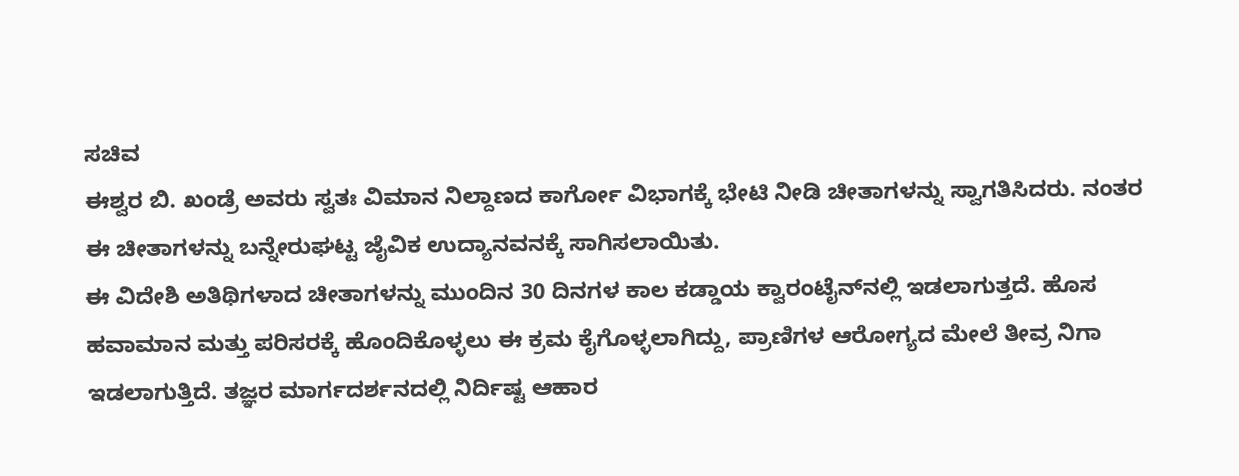ಸಚಿವ
ಈಶ್ವರ ಬಿ. ಖಂಡ್ರೆ ಅವರು ಸ್ವತಃ ವಿಮಾನ ನಿಲ್ದಾಣದ ಕಾರ್ಗೋ ವಿಭಾಗಕ್ಕೆ ಭೇಟಿ ನೀಡಿ ಚೀತಾಗಳನ್ನು ಸ್ವಾಗತಿಸಿದರು. ನಂತರ ಈ ಚೀತಾಗಳನ್ನು ಬನ್ನೇರುಘಟ್ಟ ಜೈವಿಕ ಉದ್ಯಾನವನಕ್ಕೆ ಸಾಗಿಸಲಾಯಿತು.
ಈ ವಿದೇಶಿ ಅತಿಥಿಗಳಾದ ಚೀತಾಗಳನ್ನು ಮುಂದಿನ 30 ದಿನಗಳ ಕಾಲ ಕಡ್ಡಾಯ ಕ್ವಾರಂಟೈನ್‌ನಲ್ಲಿ ಇಡಲಾಗುತ್ತದೆ. ಹೊಸ ಹವಾಮಾನ ಮತ್ತು ಪರಿಸರಕ್ಕೆ ಹೊಂದಿಕೊಳ್ಳಲು ಈ ಕ್ರಮ ಕೈಗೊಳ್ಳಲಾಗಿದ್ದು, ಪ್ರಾಣಿಗಳ ಆರೋಗ್ಯದ ಮೇಲೆ ತೀವ್ರ ನಿಗಾ ಇಡಲಾಗುತ್ತಿದೆ. ತಜ್ಞರ ಮಾರ್ಗದರ್ಶನದಲ್ಲಿ ನಿರ್ದಿಷ್ಟ ಆಹಾರ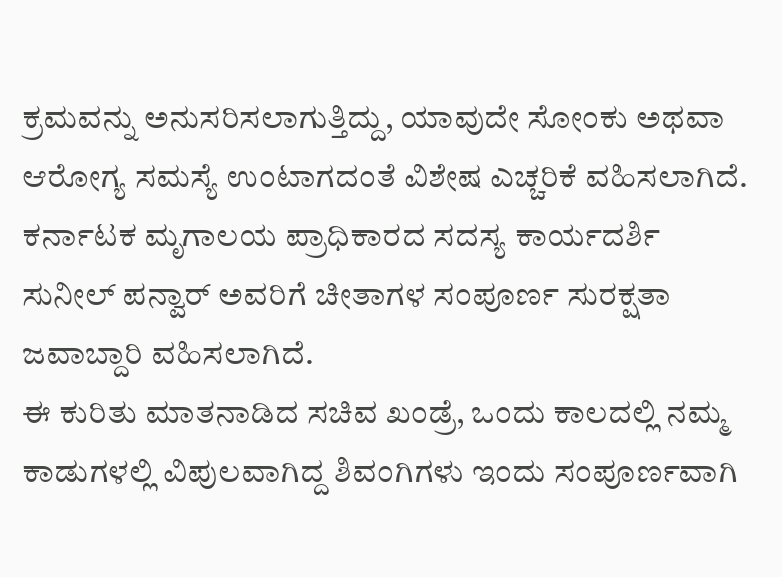ಕ್ರಮವನ್ನು ಅನುಸರಿಸಲಾಗುತ್ತಿದ್ದು, ಯಾವುದೇ ಸೋಂಕು ಅಥವಾ ಆರೋಗ್ಯ ಸಮಸ್ಯೆ ಉಂಟಾಗದಂತೆ ವಿಶೇಷ ಎಚ್ಚರಿಕೆ ವಹಿಸಲಾಗಿದೆ. ಕರ್ನಾಟಕ ಮೃಗಾಲಯ ಪ್ರಾಧಿಕಾರದ ಸದಸ್ಯ ಕಾರ್ಯದರ್ಶಿ ಸುನೀಲ್ ಪನ್ವಾರ್ ಅವರಿಗೆ ಚೀತಾಗಳ ಸಂಪೂರ್ಣ ಸುರಕ್ಷತಾ ಜವಾಬ್ದಾರಿ ವಹಿಸಲಾಗಿದೆ.
ಈ ಕುರಿತು ಮಾತನಾಡಿದ ಸಚಿವ ಖಂಡ್ರೆ, ಒಂದು ಕಾಲದಲ್ಲಿ ನಮ್ಮ ಕಾಡುಗಳಲ್ಲಿ ವಿಪುಲವಾಗಿದ್ದ ಶಿವಂಗಿಗಳು ಇಂದು ಸಂಪೂರ್ಣವಾಗಿ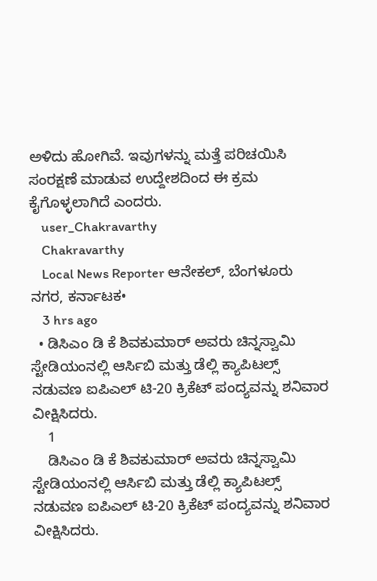ಅಳಿದು ಹೋಗಿವೆ. ಇವುಗಳನ್ನು ಮತ್ತೆ ಪರಿಚಯಿಸಿ ಸಂರಕ್ಷಣೆ ಮಾಡುವ ಉದ್ದೇಶದಿಂದ ಈ ಕ್ರಮ ಕೈಗೊಳ್ಳಲಾಗಿದೆ ಎಂದರು.
    user_Chakravarthy
    Chakravarthy
    Local News Reporter ಆನೇಕಲ್, ಬೆಂಗಳೂರು ನಗರ, ಕರ್ನಾಟಕ•
    3 hrs ago
  • ಡಿಸಿಎಂ ಡಿ ಕೆ ಶಿವಕುಮಾರ್ ಅವರು ಚಿನ್ನಸ್ವಾಮಿ ಸ್ಟೇಡಿಯಂನಲ್ಲಿ ಆರ್ಸಿಬಿ ಮತ್ತು ಡೆಲ್ಲಿ ಕ್ಯಾಪಿಟಲ್ಸ್ ನಡುವಣ ಐಪಿಎಲ್ ಟಿ-20 ಕ್ರಿಕೆಟ್ ಪಂದ್ಯವನ್ನು ಶನಿವಾರ ವೀಕ್ಷಿಸಿದರು.
    1
    ಡಿಸಿಎಂ ಡಿ ಕೆ ಶಿವಕುಮಾರ್ ಅವರು ಚಿನ್ನಸ್ವಾಮಿ ಸ್ಟೇಡಿಯಂನಲ್ಲಿ ಆರ್ಸಿಬಿ ಮತ್ತು ಡೆಲ್ಲಿ ಕ್ಯಾಪಿಟಲ್ಸ್ ನಡುವಣ ಐಪಿಎಲ್ ಟಿ-20 ಕ್ರಿಕೆಟ್ ಪಂದ್ಯವನ್ನು ಶನಿವಾರ ವೀಕ್ಷಿಸಿದರು.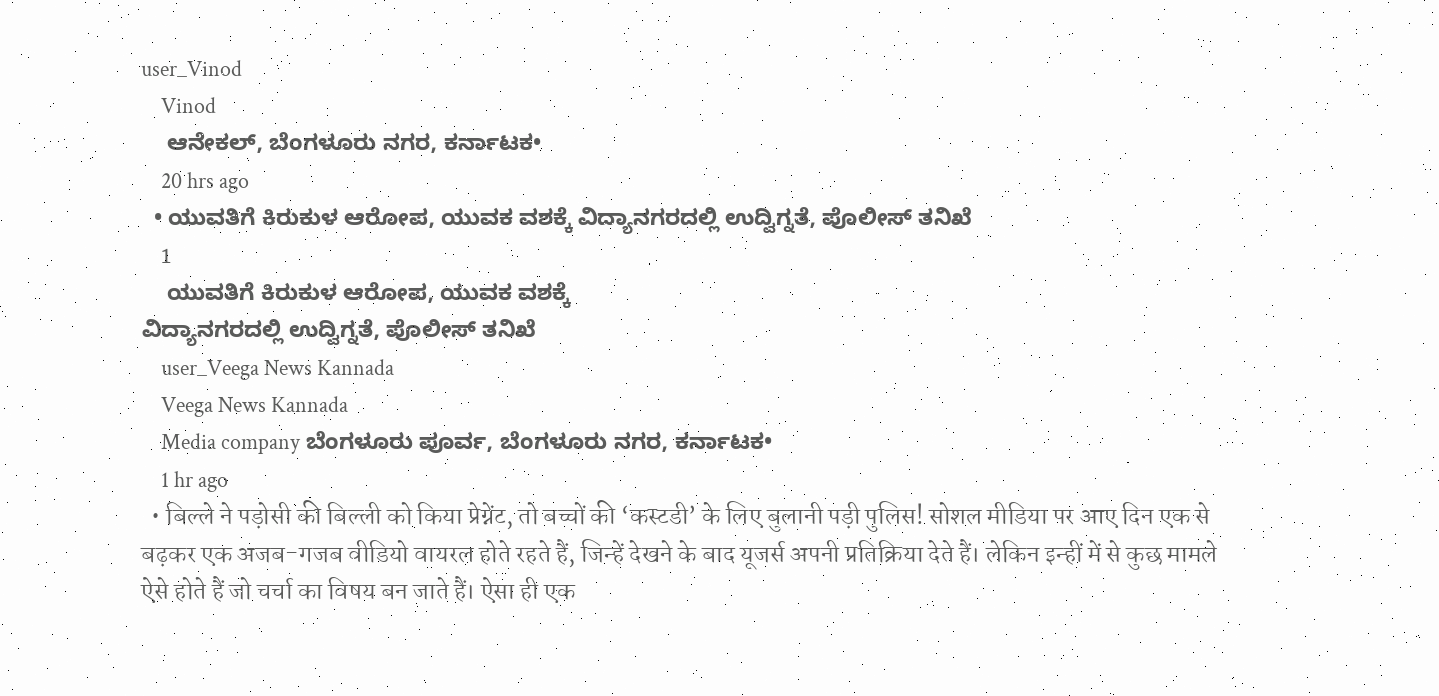user_Vinod
    Vinod
    ಆನೇಕಲ್, ಬೆಂಗಳೂರು ನಗರ, ಕರ್ನಾಟಕ•
    20 hrs ago
  • ಯುವತಿಗೆ ಕಿರುಕುಳ ಆರೋಪ, ಯುವಕ ವಶಕ್ಕೆ ವಿದ್ಯಾನಗರದಲ್ಲಿ ಉದ್ವಿಗ್ನತೆ, ಪೊಲೀಸ್ ತನಿಖೆ
    1
    ಯುವತಿಗೆ ಕಿರುಕುಳ ಆರೋಪ, ಯುವಕ ವಶಕ್ಕೆ
ವಿದ್ಯಾನಗರದಲ್ಲಿ ಉದ್ವಿಗ್ನತೆ, ಪೊಲೀಸ್ ತನಿಖೆ
    user_Veega News Kannada
    Veega News Kannada
    Media company ಬೆಂಗಳೂರು ಪೂರ್ವ, ಬೆಂಗಳೂರು ನಗರ, ಕರ್ನಾಟಕ•
    1 hr ago
  • बिल्ले ने पड़ोसी की बिल्ली को किया प्रेग्नेंट, तो बच्चों की ‘कस्टडी’ के लिए बुलानी पड़ी पुलिस! सोशल मीडिया पर आए दिन एक से बढ़कर एक अजब-गजब वीडियो वायरल होते रहते हैं, जिन्हें देखने के बाद यूजर्स अपनी प्रतिक्रिया देते हैं। लेकिन इन्हीं में से कुछ मामले ऐसे होते हैं जो चर्चा का विषय बन जाते हैं। ऐसा ही एक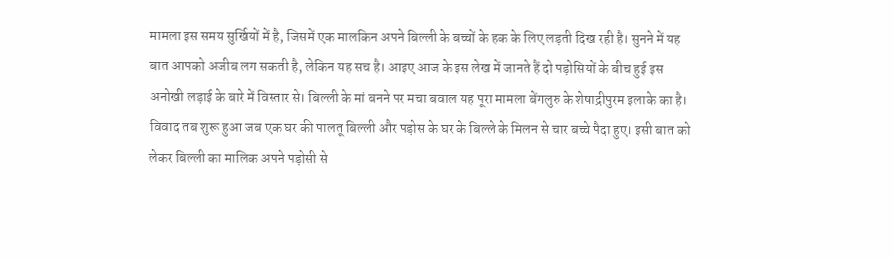मामला इस समय सुर्खियों में है, जिसमें एक मालकिन अपने बिल्ली के बच्चों के हक के लिए लड़ती दिख रही है। सुनने में यह बात आपको अजीब लग सकती है, लेकिन यह सच है। आइए आज के इस लेख में जानते हैं दो पड़ोसियों के बीच हुई इस अनोखी लड़ाई के बारे में विस्तार से। बिल्ली के मां बनने पर मचा बवाल यह पूरा मामला बेंगलुरु के शेषाद्रीपुरम इलाके का है। विवाद तब शुरू हुआ जब एक घर की पालतू बिल्ली और पड़ोस के घर के बिल्ले के मिलन से चार बच्चे पैदा हुए। इसी बात को लेकर बिल्ली का मालिक अपने पड़ोसी से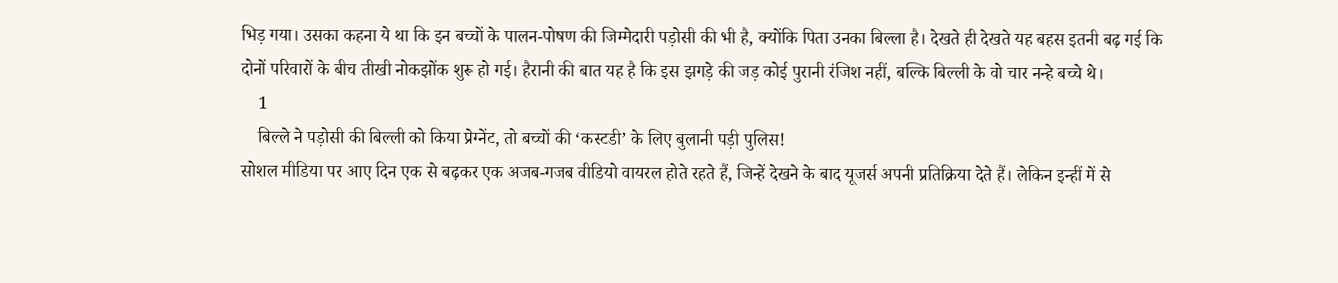भिड़ गया। उसका कहना ये था कि इन बच्चों के पालन-पोषण की जिम्मेदारी पड़ोसी की भी है, क्योंकि पिता उनका बिल्ला है। देखते ही देखते यह बहस इतनी बढ़ गई कि दोनों परिवारों के बीच तीखी नोकझोंक शुरू हो गई। हैरानी की बात यह है कि इस झगड़े की जड़ कोई पुरानी रंजिश नहीं, बल्कि बिल्ली के वो चार नन्हे बच्चे थे।
    1
    बिल्ले ने पड़ोसी की बिल्ली को किया प्रेग्नेंट, तो बच्चों की ‘कस्टडी’ के लिए बुलानी पड़ी पुलिस!
सोशल मीडिया पर आए दिन एक से बढ़कर एक अजब-गजब वीडियो वायरल होते रहते हैं, जिन्हें देखने के बाद यूजर्स अपनी प्रतिक्रिया देते हैं। लेकिन इन्हीं में से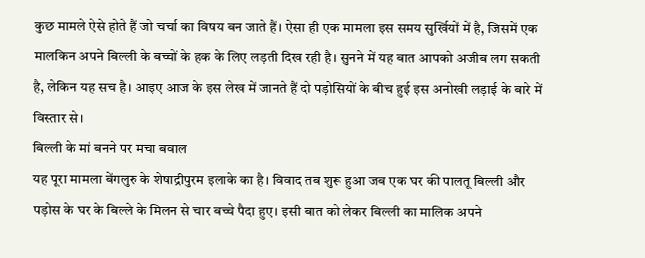कुछ मामले ऐसे होते हैं जो चर्चा का विषय बन जाते हैं। ऐसा ही एक मामला इस समय सुर्खियों में है, जिसमें एक मालकिन अपने बिल्ली के बच्चों के हक के लिए लड़ती दिख रही है। सुनने में यह बात आपको अजीब लग सकती है, लेकिन यह सच है। आइए आज के इस लेख में जानते हैं दो पड़ोसियों के बीच हुई इस अनोखी लड़ाई के बारे में विस्तार से।
बिल्ली के मां बनने पर मचा बवाल
यह पूरा मामला बेंगलुरु के शेषाद्रीपुरम इलाके का है। विवाद तब शुरू हुआ जब एक घर की पालतू बिल्ली और पड़ोस के घर के बिल्ले के मिलन से चार बच्चे पैदा हुए। इसी बात को लेकर बिल्ली का मालिक अपने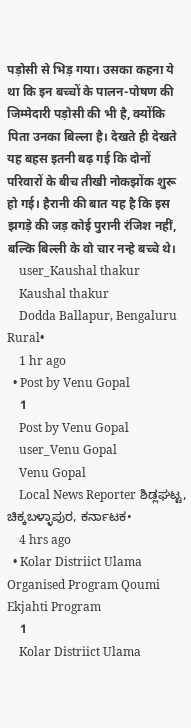पड़ोसी से भिड़ गया। उसका कहना ये था कि इन बच्चों के पालन-पोषण की जिम्मेदारी पड़ोसी की भी है, क्योंकि पिता उनका बिल्ला है। देखते ही देखते यह बहस इतनी बढ़ गई कि दोनों परिवारों के बीच तीखी नोकझोंक शुरू हो गई। हैरानी की बात यह है कि इस झगड़े की जड़ कोई पुरानी रंजिश नहीं, बल्कि बिल्ली के वो चार नन्हे बच्चे थे।
    user_Kaushal thakur
    Kaushal thakur
    Dodda Ballapur, Bengaluru Rural•
    1 hr ago
  • Post by Venu Gopal
    1
    Post by Venu Gopal
    user_Venu Gopal
    Venu Gopal
    Local News Reporter ಶಿಡ್ಲಘಟ್ಟ, ಚಿಕ್ಕಬಳ್ಳಾಪುರ, ಕರ್ನಾಟಕ•
    4 hrs ago
  • Kolar Distriict Ulama Organised Program Qoumi Ekjahti Program
    1
    Kolar Distriict Ulama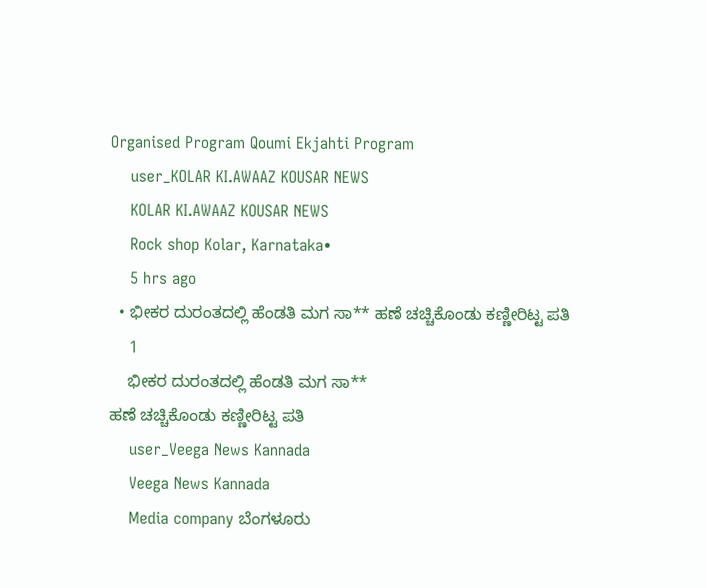Organised Program Qoumi Ekjahti Program
    user_KOLAR KI.AWAAZ KOUSAR NEWS
    KOLAR KI.AWAAZ KOUSAR NEWS
    Rock shop Kolar, Karnataka•
    5 hrs ago
  • ಭೀಕರ ದುರಂತದಲ್ಲಿ ಹೆಂಡತಿ ಮಗ ಸಾ** ಹಣೆ ಚಚ್ಚಿಕೊಂಡು ಕಣ್ಣೀರಿಟ್ಟ ಪತಿ
    1
    ಭೀಕರ ದುರಂತದಲ್ಲಿ ಹೆಂಡತಿ ಮಗ ಸಾ**
ಹಣೆ ಚಚ್ಚಿಕೊಂಡು ಕಣ್ಣೀರಿಟ್ಟ ಪತಿ
    user_Veega News Kannada
    Veega News Kannada
    Media company ಬೆಂಗಳೂರು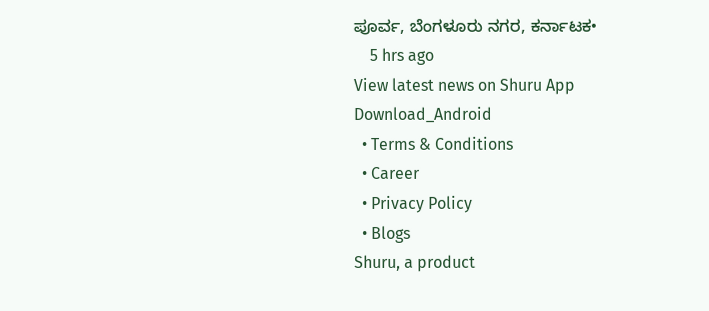ಪೂರ್ವ, ಬೆಂಗಳೂರು ನಗರ, ಕರ್ನಾಟಕ•
    5 hrs ago
View latest news on Shuru App
Download_Android
  • Terms & Conditions
  • Career
  • Privacy Policy
  • Blogs
Shuru, a product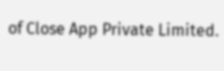of Close App Private Limited.